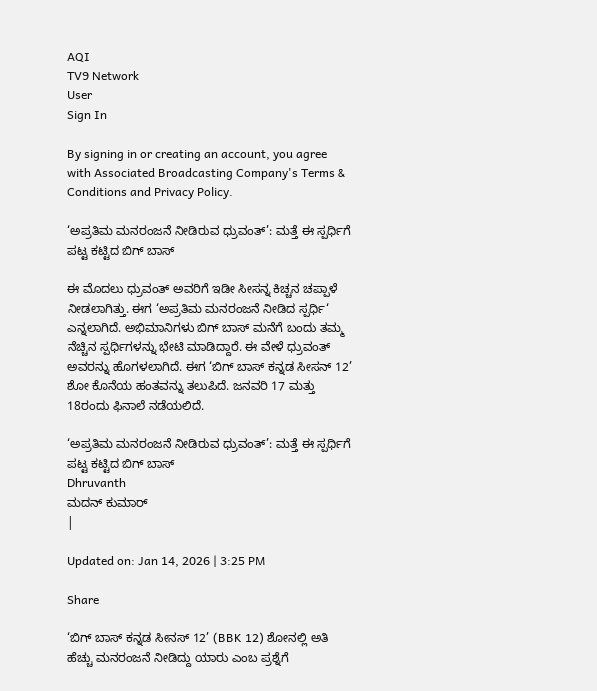AQI
TV9 Network
User
Sign In

By signing in or creating an account, you agree with Associated Broadcasting Company's Terms & Conditions and Privacy Policy.

‘ಅಪ್ರತಿಮ ಮನರಂಜನೆ ನೀಡಿರುವ ಧ್ರುವಂತ್’: ಮತ್ತೆ ಈ ಸ್ಪರ್ಧಿಗೆ ಪಟ್ಟ ಕಟ್ಟಿದ ಬಿಗ್ ಬಾಸ್

ಈ ಮೊದಲು ಧ್ರುವಂತ್ ಅವರಿಗೆ ಇಡೀ ಸೀಸನ್ನ ಕಿಚ್ಚನ ಚಪ್ಪಾಳೆ ನೀಡಲಾಗಿತ್ತು. ಈಗ ‘ಅಪ್ರತಿಮ ಮನರಂಜನೆ ನೀಡಿದ ಸ್ಪರ್ಧಿ‘ ಎನ್ನಲಾಗಿದೆ. ಅಭಿಮಾನಿಗಳು ಬಿಗ್ ಬಾಸ್ ಮನೆಗೆ ಬಂದು ತಮ್ಮ ನೆಚ್ಚಿನ ಸ್ಪರ್ಧಿಗಳನ್ನು ಭೇಟಿ ಮಾಡಿದ್ದಾರೆ. ಈ ವೇಳೆ ಧ್ರುವಂತ್ ಅವರನ್ನು ಹೊಗಳಲಾಗಿದೆ. ಈಗ ‘ಬಿಗ್ ಬಾಸ್ ಕನ್ನಡ ಸೀಸನ್ 12’ ಶೋ ಕೊನೆಯ ಹಂತವನ್ನು ತಲುಪಿದೆ. ಜನವರಿ 17 ಮತ್ತು 18ರಂದು ಫಿನಾಲೆ ನಡೆಯಲಿದೆ.

‘ಅಪ್ರತಿಮ ಮನರಂಜನೆ ನೀಡಿರುವ ಧ್ರುವಂತ್’: ಮತ್ತೆ ಈ ಸ್ಪರ್ಧಿಗೆ ಪಟ್ಟ ಕಟ್ಟಿದ ಬಿಗ್ ಬಾಸ್
Dhruvanth
ಮದನ್ ಕುಮಾರ್
|

Updated on: Jan 14, 2026 | 3:25 PM

Share

‘ಬಿಗ್ ಬಾಸ್ ಕನ್ನಡ ಸೀನಸ್ 12’ (BBK 12) ಶೋನಲ್ಲಿ ಅತಿ ಹೆಚ್ಚು ಮನರಂಜನೆ ನೀಡಿದ್ದು ಯಾರು ಎಂಬ ಪ್ರಶ್ನೆಗೆ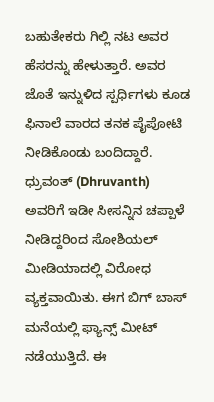ಬಹುತೇಕರು ಗಿಲ್ಲಿ ನಟ ಅವರ ಹೆಸರನ್ನು ಹೇಳುತ್ತಾರೆ. ಅವರ ಜೊತೆ ಇನ್ನುಳಿದ ಸ್ಪರ್ಧಿಗಳು ಕೂಡ ಫಿನಾಲೆ ವಾರದ ತನಕ ಪೈಪೋಟಿ ನೀಡಿಕೊಂಡು ಬಂದಿದ್ದಾರೆ. ಧ್ರುವಂತ್ (Dhruvanth) ಅವರಿಗೆ ಇಡೀ ಸೀಸನ್ನಿನ ಚಪ್ಪಾಳೆ ನೀಡಿದ್ದರಿಂದ ಸೋಶಿಯಲ್ ಮೀಡಿಯಾದಲ್ಲಿ ವಿರೋಧ ವ್ಯಕ್ತವಾಯಿತು. ಈಗ ಬಿಗ್ ಬಾಸ್ ಮನೆಯಲ್ಲಿ ಫ್ಯಾನ್ಸ್ ಮೀಟ್ ನಡೆಯುತ್ತಿದೆ. ಈ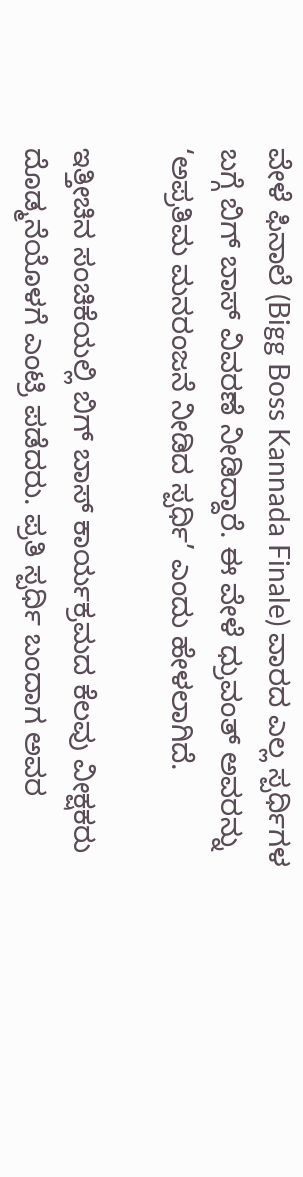ವೇಳೆ ಫಿನಾಲೆ (Bigg Boss Kannada Finale) ವಾರದ ಎಲ್ಲ ಸ್ಪರ್ಧಿಗಳ ಬಗ್ಗೆ ಬಿಗ್ ಬಾಸ್ ವಿವರಣೆ ನೀಡಿದ್ದಾರೆ. ಈ ವೇಳೆ ಧ್ರುವಂತ್ ಅವರನ್ನು ‘ಅಪ್ರತಿಮ ಮನರಂಜನೆ ನೀಡಿದ ಸ್ಪರ್ಧಿ’ ಎಂದು ಹೇಳಲಾಗಿದೆ.

ಇತ್ತೀಚಿನ ಸಂಚಿಕೆಯಲ್ಲಿ ಬಿಗ್ ಬಾಸ್ ಕಾರ್ಯಕ್ರಮದ ಕೆಲವು ವೀಕ್ಷಕರು ದೊಡ್ಮನೆಯೊಳಗೆ ಎಂಟ್ರಿ ಪಡೆದರು. ಪ್ರತಿ ಸ್ಪರ್ಧಿ ಬಂದಾಗ ಅವರ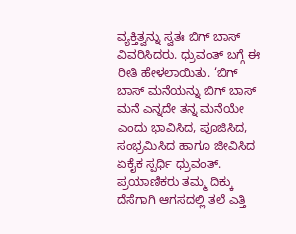ವ್ಯಕ್ತಿತ್ವನ್ನು ಸ್ವತಃ ಬಿಗ್ ಬಾಸ್ ವಿವರಿಸಿದರು. ಧ್ರುವಂತ್ ಬಗ್ಗೆ ಈ ರೀತಿ ಹೇಳಲಾಯಿತು. ‘ಬಿಗ್ ಬಾಸ್ ಮನೆಯನ್ನು ಬಿಗ್ ಬಾಸ್ ಮನೆ ಎನ್ನದೇ ತನ್ನ ಮನೆಯೇ ಎಂದು ಭಾವಿಸಿದ, ಪೂಜಿಸಿದ, ಸಂಭ್ರಮಿಸಿದ ಹಾಗೂ ಜೀವಿಸಿದ ಏಕೈಕ ಸ್ಪರ್ಧಿ ಧ್ರುವಂತ್. ಪ್ರಯಾಣಿಕರು ತಮ್ಮ ದಿಕ್ಕು ದೆಸೆಗಾಗಿ ಆಗಸದಲ್ಲಿ ತಲೆ ಎತ್ತಿ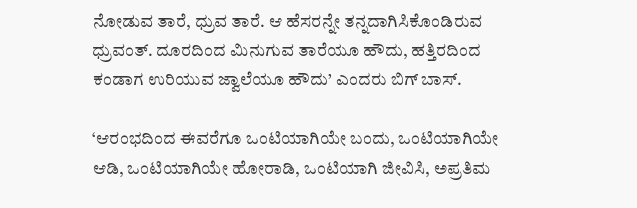ನೋಡುವ ತಾರೆ, ಧ್ರುವ ತಾರೆ. ಆ ಹೆಸರನ್ನೇ ತನ್ನದಾಗಿಸಿಕೊಂಡಿರುವ ಧ್ರುವಂತ್. ದೂರದಿಂದ ಮಿನುಗುವ ತಾರೆಯೂ ಹೌದು, ಹತ್ತಿರದಿಂದ ಕಂಡಾಗ ಉರಿಯುವ ಜ್ವಾಲೆಯೂ ಹೌದು’ ಎಂದರು ಬಿಗ್ ಬಾಸ್.

‘ಆರಂಭದಿಂದ ಈವರೆಗೂ ಒಂಟಿಯಾಗಿಯೇ ಬಂದು, ಒಂಟಿಯಾಗಿಯೇ ಆಡಿ, ಒಂಟಿಯಾಗಿಯೇ ಹೋರಾಡಿ, ಒಂಟಿಯಾಗಿ ಜೀವಿಸಿ, ಅಪ್ರತಿಮ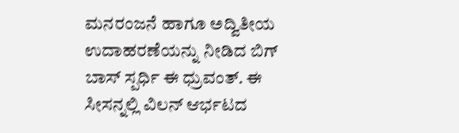ಮನರಂಜನೆ ಹಾಗೂ ಅದ್ವಿತೀಯ ಉದಾಹರಣೆಯನ್ನು ನೀಡಿದ ಬಿಗ್ ಬಾಸ್ ಸ್ಪರ್ಧಿ ಈ ಧ್ರುವಂತ್. ಈ ಸೀಸನ್ನಲ್ಲಿ ವಿಲನ್ ಆರ್ಭಟದ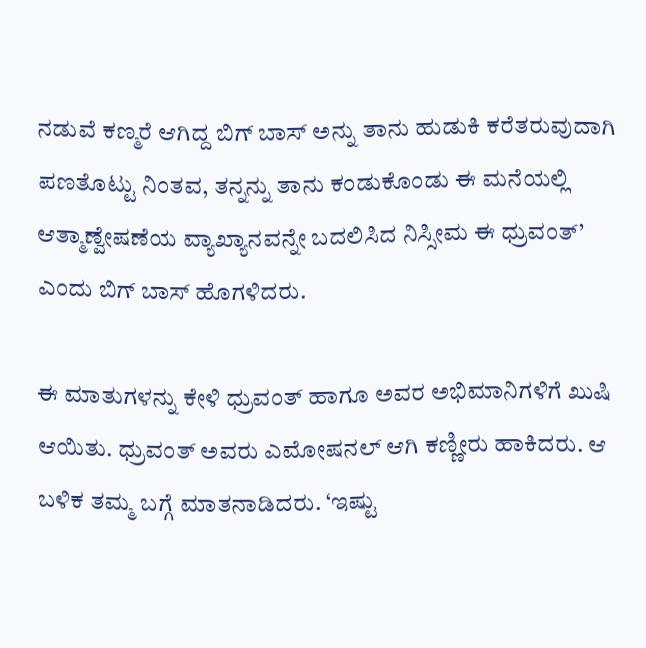ನಡುವೆ ಕಣ್ಮರೆ ಆಗಿದ್ದ ಬಿಗ್ ಬಾಸ್ ಅನ್ನು ತಾನು ಹುಡುಕಿ ಕರೆತರುವುದಾಗಿ ಪಣತೊಟ್ಟು ನಿಂತವ, ತನ್ನನ್ನು ತಾನು ಕಂಡುಕೊಂಡು ಈ ಮನೆಯಲ್ಲಿ ಆತ್ಮಾಣ್ವೇಷಣೆಯ ವ್ಯಾಖ್ಯಾನವನ್ನೇ ಬದಲಿಸಿದ ನಿಸ್ಸೀಮ ಈ ಧ್ರುವಂತ್’ ಎಂದು ಬಿಗ್ ಬಾಸ್ ಹೊಗಳಿದರು.

ಈ ಮಾತುಗಳನ್ನು ಕೇಳಿ ಧ್ರುವಂತ್ ಹಾಗೂ ಅವರ ಅಭಿಮಾನಿಗಳಿಗೆ ಖುಷಿ ಆಯಿತು. ಧ್ರುವಂತ್ ಅವರು ಎಮೋಷನಲ್ ಆಗಿ ಕಣ್ಣೀರು ಹಾಕಿದರು. ಆ ಬಳಿಕ ತಮ್ಮ ಬಗ್ಗೆ ಮಾತನಾಡಿದರು. ‘ಇಷ್ಟು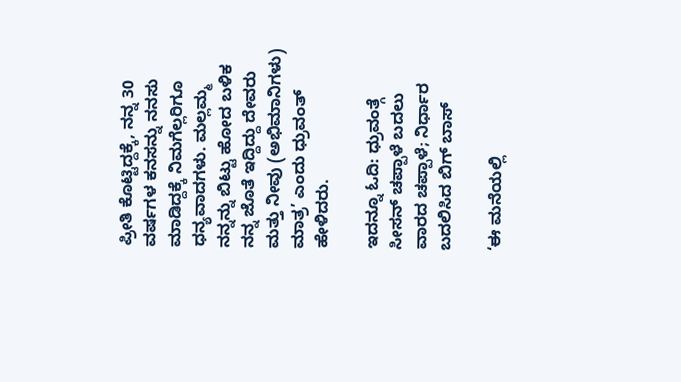ಪ್ರೀತಿ ಕೊಟ್ಟಿದ್ದಕ್ಕೆ, ನನ್ನ 30 ವರ್ಷಗಳ ಕನಸನ್ನು ನನಸು ಮಾಡಿದ್ದಕ್ಕೆ ನಿಮಗೆಲ್ಲರಿಗೂ ಧನ್ಯವಾದಗಳು. ಮಲ್ಲಮ್ಮ ನನ್ನನ್ನು ಬಿಟ್ಟು ಹೋದ ಬಳಿಕ ನನ್ನ ಜೊತೆ ಇದ್ದಿದ್ದು ದೇವರು ಮತ್ತು ನೀವು (ಅಭಿಮಾನಿಗಳು) ಮಾತ್ರ’ ಎಂದು ಧ್ರುವಂತ್ ಹೇಳಿದರು.

ಇದನ್ನೂ ಓದಿ: ಧ್ರುವಂತ್ಗೆ ಸೀಸನ್ ಚಪ್ಪಾಳೆ ಬದಲು ವಾರದ ಚಪ್ಪಾಳೆ; ನಿರ್ಧಾರ ಬದಲಿಸಿದ ಬಿಗ್ ಬಾಸ್

‘ಈ ಮನೆಯಲ್ಲಿ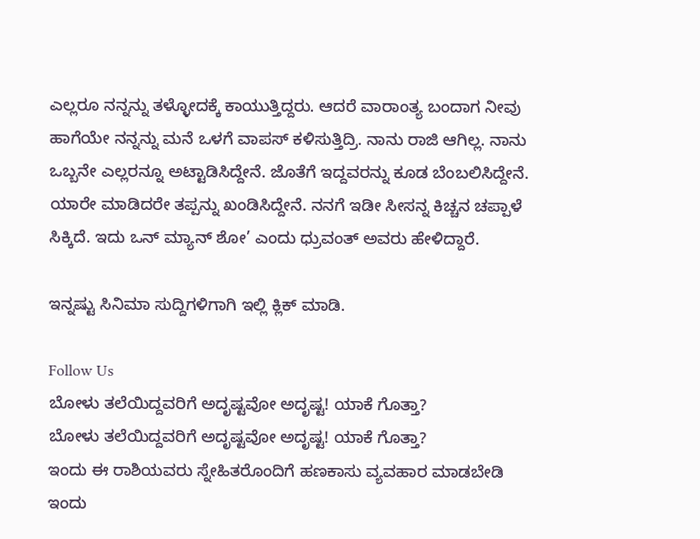ಎಲ್ಲರೂ ನನ್ನನ್ನು ತಳ್ಳೋದಕ್ಕೆ ಕಾಯುತ್ತಿದ್ದರು. ಆದರೆ ವಾರಾಂತ್ಯ ಬಂದಾಗ ನೀವು ಹಾಗೆಯೇ ನನ್ನನ್ನು ಮನೆ ಒಳಗೆ ವಾಪಸ್ ಕಳಿಸುತ್ತಿದ್ರಿ. ನಾನು ರಾಜಿ ಆಗಿಲ್ಲ. ನಾನು ಒಬ್ಬನೇ ಎಲ್ಲರನ್ನೂ ಅಟ್ಟಾಡಿಸಿದ್ದೇನೆ. ಜೊತೆಗೆ ಇದ್ದವರನ್ನು ಕೂಡ ಬೆಂಬಲಿಸಿದ್ದೇನೆ. ಯಾರೇ ಮಾಡಿದರೇ ತಪ್ಪನ್ನು ಖಂಡಿಸಿದ್ದೇನೆ. ನನಗೆ ಇಡೀ ಸೀಸನ್ನ ಕಿಚ್ಚನ ಚಪ್ಪಾಳೆ ಸಿಕ್ಕಿದೆ. ಇದು ಒನ್ ಮ್ಯಾನ್ ಶೋ’ ಎಂದು ಧ್ರುವಂತ್ ಅವರು ಹೇಳಿದ್ದಾರೆ.

ಇನ್ನಷ್ಟು ಸಿನಿಮಾ ಸುದ್ದಿಗಳಿಗಾಗಿ ಇಲ್ಲಿ ಕ್ಲಿಕ್ ಮಾಡಿ.

Follow Us
ಬೋಳು ತಲೆಯಿದ್ದವರಿಗೆ ಅದೃಷ್ಟವೋ ಅದೃಷ್ಟ! ಯಾಕೆ ಗೊತ್ತಾ?
ಬೋಳು ತಲೆಯಿದ್ದವರಿಗೆ ಅದೃಷ್ಟವೋ ಅದೃಷ್ಟ! ಯಾಕೆ ಗೊತ್ತಾ?
ಇಂದು ಈ ರಾಶಿಯವರು ಸ್ನೇಹಿತರೊಂದಿಗೆ ಹಣಕಾಸು ವ್ಯವಹಾರ ಮಾಡಬೇಡಿ
ಇಂದು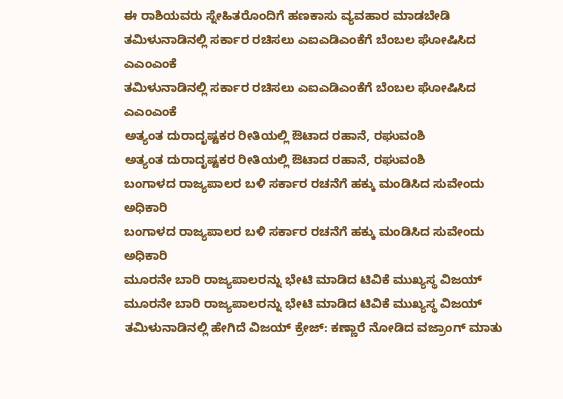ಈ ರಾಶಿಯವರು ಸ್ನೇಹಿತರೊಂದಿಗೆ ಹಣಕಾಸು ವ್ಯವಹಾರ ಮಾಡಬೇಡಿ
ತಮಿಳುನಾಡಿನಲ್ಲಿ ಸರ್ಕಾರ ರಚಿಸಲು ಎಐಎಡಿಎಂಕೆಗೆ ಬೆಂಬಲ ಘೋಷಿಸಿದ ಎಎಂಎಂಕೆ
ತಮಿಳುನಾಡಿನಲ್ಲಿ ಸರ್ಕಾರ ರಚಿಸಲು ಎಐಎಡಿಎಂಕೆಗೆ ಬೆಂಬಲ ಘೋಷಿಸಿದ ಎಎಂಎಂಕೆ
ಅತ್ಯಂತ ದುರಾದೃಷ್ಟಕರ ರೀತಿಯಲ್ಲಿ ಔಟಾದ ರಹಾನೆ, ರಘುವಂಶಿ
ಅತ್ಯಂತ ದುರಾದೃಷ್ಟಕರ ರೀತಿಯಲ್ಲಿ ಔಟಾದ ರಹಾನೆ, ರಘುವಂಶಿ
ಬಂಗಾಳದ ರಾಜ್ಯಪಾಲರ ಬಳಿ ಸರ್ಕಾರ ರಚನೆಗೆ ಹಕ್ಕು ಮಂಡಿಸಿದ ಸುವೇಂದು ಅಧಿಕಾರಿ
ಬಂಗಾಳದ ರಾಜ್ಯಪಾಲರ ಬಳಿ ಸರ್ಕಾರ ರಚನೆಗೆ ಹಕ್ಕು ಮಂಡಿಸಿದ ಸುವೇಂದು ಅಧಿಕಾರಿ
ಮೂರನೇ ಬಾರಿ ರಾಜ್ಯಪಾಲರನ್ನು ಭೇಟಿ ಮಾಡಿದ ಟಿವಿಕೆ ಮುಖ್ಯಸ್ಥ ವಿಜಯ್
ಮೂರನೇ ಬಾರಿ ರಾಜ್ಯಪಾಲರನ್ನು ಭೇಟಿ ಮಾಡಿದ ಟಿವಿಕೆ ಮುಖ್ಯಸ್ಥ ವಿಜಯ್
ತಮಿಳುನಾಡಿನಲ್ಲಿ ಹೇಗಿದೆ ವಿಜಯ್ ಕ್ರೇಜ್: ಕಣ್ಣಾರೆ ನೋಡಿದ ವಜ್ರಾಂಗ್ ಮಾತು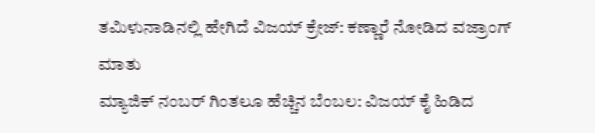ತಮಿಳುನಾಡಿನಲ್ಲಿ ಹೇಗಿದೆ ವಿಜಯ್ ಕ್ರೇಜ್: ಕಣ್ಣಾರೆ ನೋಡಿದ ವಜ್ರಾಂಗ್ ಮಾತು
ಮ್ಯಾಜಿಕ್ ನಂಬರ್ ಗಿಂತಲೂ ಹೆಚ್ಚಿನ ಬೆಂಬಲ: ವಿಜಯ್ ಕೈ ಹಿಡಿದ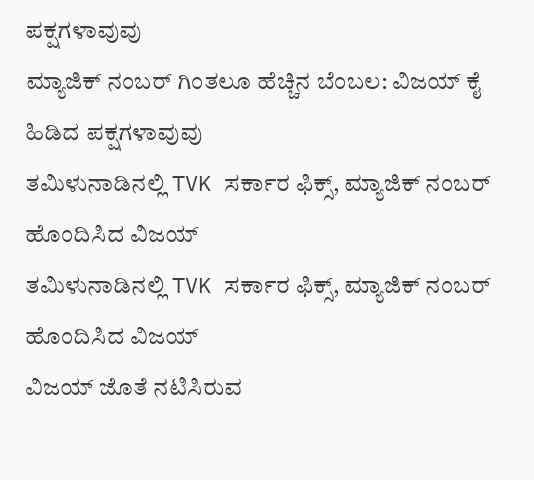ಪಕ್ಷಗಳಾವುವು
ಮ್ಯಾಜಿಕ್ ನಂಬರ್ ಗಿಂತಲೂ ಹೆಚ್ಚಿನ ಬೆಂಬಲ: ವಿಜಯ್ ಕೈ ಹಿಡಿದ ಪಕ್ಷಗಳಾವುವು
ತಮಿಳುನಾಡಿನಲ್ಲಿ TVK ಸರ್ಕಾರ ಫಿಕ್ಸ್‌, ಮ್ಯಾಜಿಕ್ ನಂಬರ್ ಹೊಂದಿಸಿದ ವಿಜಯ್
ತಮಿಳುನಾಡಿನಲ್ಲಿ TVK ಸರ್ಕಾರ ಫಿಕ್ಸ್‌, ಮ್ಯಾಜಿಕ್ ನಂಬರ್ ಹೊಂದಿಸಿದ ವಿಜಯ್
ವಿಜಯ್ ಜೊತೆ ನಟಿಸಿರುವ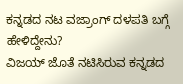ಕನ್ನಡದ ನಟ ವಜ್ರಾಂಗ್ ದಳಪತಿ ಬಗ್ಗೆ ಹೇಳಿದ್ದೇನು?
ವಿಜಯ್ ಜೊತೆ ನಟಿಸಿರುವ ಕನ್ನಡದ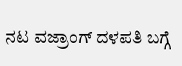ನಟ ವಜ್ರಾಂಗ್ ದಳಪತಿ ಬಗ್ಗೆ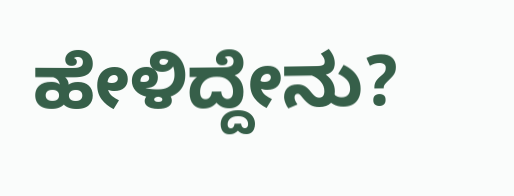ಹೇಳಿದ್ದೇನು?